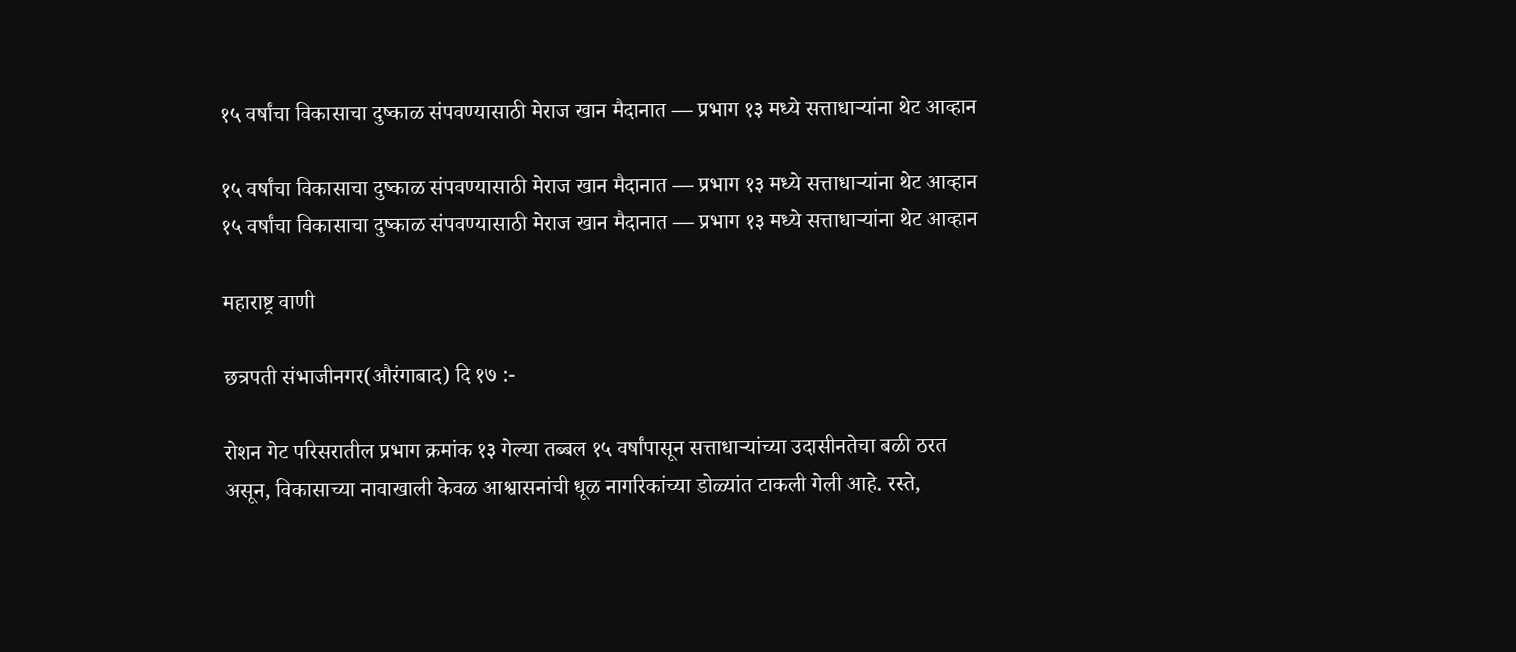१५ वर्षांचा विकासाचा दुष्काळ संपवण्यासाठी मेराज खान मैदानात — प्रभाग १३ मध्ये सत्ताधाऱ्यांना थेट आव्हान

१५ वर्षांचा विकासाचा दुष्काळ संपवण्यासाठी मेराज खान मैदानात — प्रभाग १३ मध्ये सत्ताधाऱ्यांना थेट आव्हान
१५ वर्षांचा विकासाचा दुष्काळ संपवण्यासाठी मेराज खान मैदानात — प्रभाग १३ मध्ये सत्ताधाऱ्यांना थेट आव्हान

महाराष्ट्र वाणी

छत्रपती संभाजीनगर(औरंगाबाद) दि १७ :-

रोशन गेट परिसरातील प्रभाग क्रमांक १३ गेल्या तब्बल १५ वर्षांपासून सत्ताधाऱ्यांच्या उदासीनतेचा बळी ठरत असून, विकासाच्या नावाखाली केवळ आश्वासनांची धूळ नागरिकांच्या डोळ्यांत टाकली गेली आहे. रस्ते,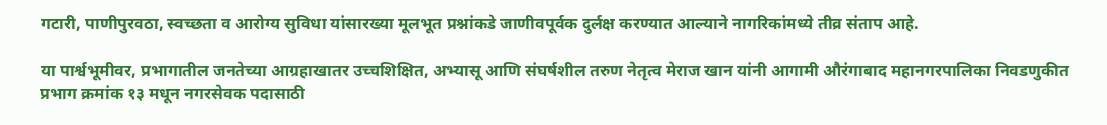गटारी, पाणीपुरवठा, स्वच्छता व आरोग्य सुविधा यांसारख्या मूलभूत प्रश्नांकडे जाणीवपूर्वक दुर्लक्ष करण्यात आल्याने नागरिकांमध्ये तीव्र संताप आहे.

या पार्श्वभूमीवर, प्रभागातील जनतेच्या आग्रहाखातर उच्चशिक्षित, अभ्यासू आणि संघर्षशील तरुण नेतृत्व मेराज खान यांनी आगामी औरंगाबाद महानगरपालिका निवडणुकीत प्रभाग क्रमांक १३ मधून नगरसेवक पदासाठी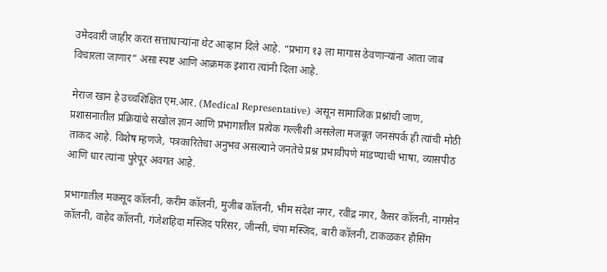उमेदवारी जाहीर करत सत्ताधाऱ्यांना थेट आव्हान दिले आहे. “प्रभाग १३ ला मागास ठेवणाऱ्यांना आता जाब विचारला जाणार” असा स्पष्ट आणि आक्रमक इशारा त्यांनी दिला आहे.

मेराज खान हे उच्चशिक्षित एम.आर. (Medical Representative) असून सामाजिक प्रश्नांची जाण, प्रशासनातील प्रक्रियांचे सखोल ज्ञान आणि प्रभागातील प्रत्येक गल्लीशी असलेला मजबूत जनसंपर्क ही त्यांची मोठी ताकद आहे. विशेष म्हणजे, पत्रकारितेचा अनुभव असल्याने जनतेचे प्रश्न प्रभावीपणे मांडण्याची भाषा, व्यासपीठ आणि धार त्यांना पुरेपूर अवगत आहे.

प्रभागातील मकसूद कॉलनी, करीम कॉलनी, मुजीब कॉलनी, भीम संदेश नगर, रवींद्र नगर, कैसर कॉलनी, नागसेन कॉलनी, वाहेद कॉलनी, गंजेशहिदा मस्जिद परिसर, जीन्सी, चंपा मस्जिद, बारी कॉलनी, टाकळकर हौसिंग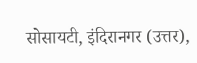सोसायटी, इंदिरानगर (उत्तर),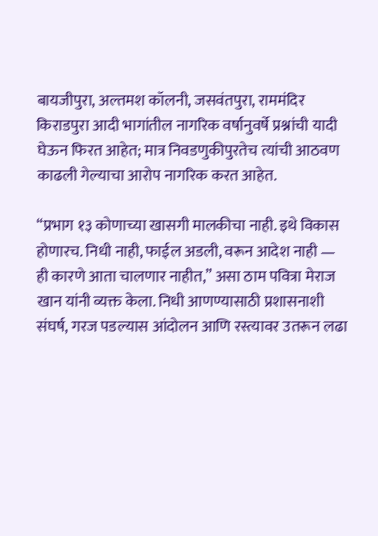बायजीपुरा, अल्तमश कॉलनी, जसवंतपुरा, राममंदिर किराडपुरा आदी भागांतील नागरिक वर्षानुवर्षे प्रश्नांची यादी घेऊन फिरत आहेत; मात्र निवडणुकीपुरतेच त्यांची आठवण काढली गेल्याचा आरोप नागरिक करत आहेत.

“प्रभाग १३ कोणाच्या खासगी मालकीचा नाही. इथे विकास होणारच. निधी नाही, फाईल अडली, वरून आदेश नाही — ही कारणे आता चालणार नाहीत,” असा ठाम पवित्रा मेराज खान यांनी व्यक्त केला. निधी आणण्यासाठी प्रशासनाशी संघर्ष, गरज पडल्यास आंदोलन आणि रस्त्यावर उतरून लढा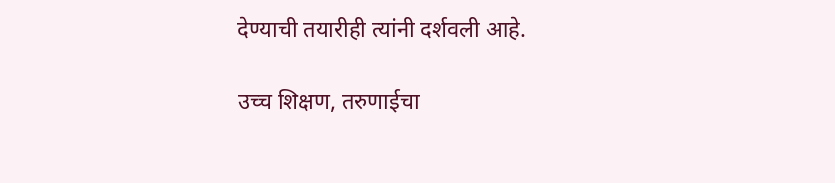देण्याची तयारीही त्यांनी दर्शवली आहे.

उच्च शिक्षण, तरुणाईचा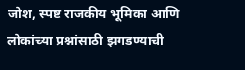जोश, स्पष्ट राजकीय भूमिका आणि लोकांच्या प्रश्नांसाठी झगडण्याची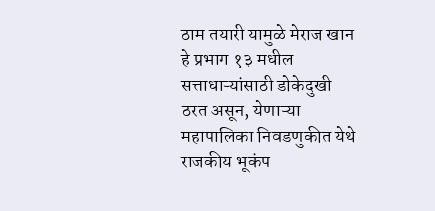ठाम तयारी यामुळे मेराज खान हे प्रभाग १३ मधील सत्ताधाऱ्यांसाठी डोकेदुखी ठरत असून, येणाऱ्या महापालिका निवडणुकीत येथे राजकीय भूकंप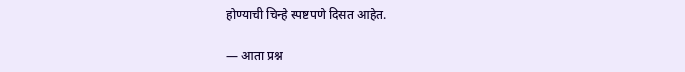होण्याची चिन्हे स्पष्टपणे दिसत आहेत.

— आता प्रश्न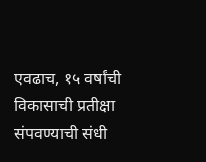एवढाच, १५ वर्षांची विकासाची प्रतीक्षा संपवण्याची संधी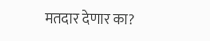मतदार देणार का?